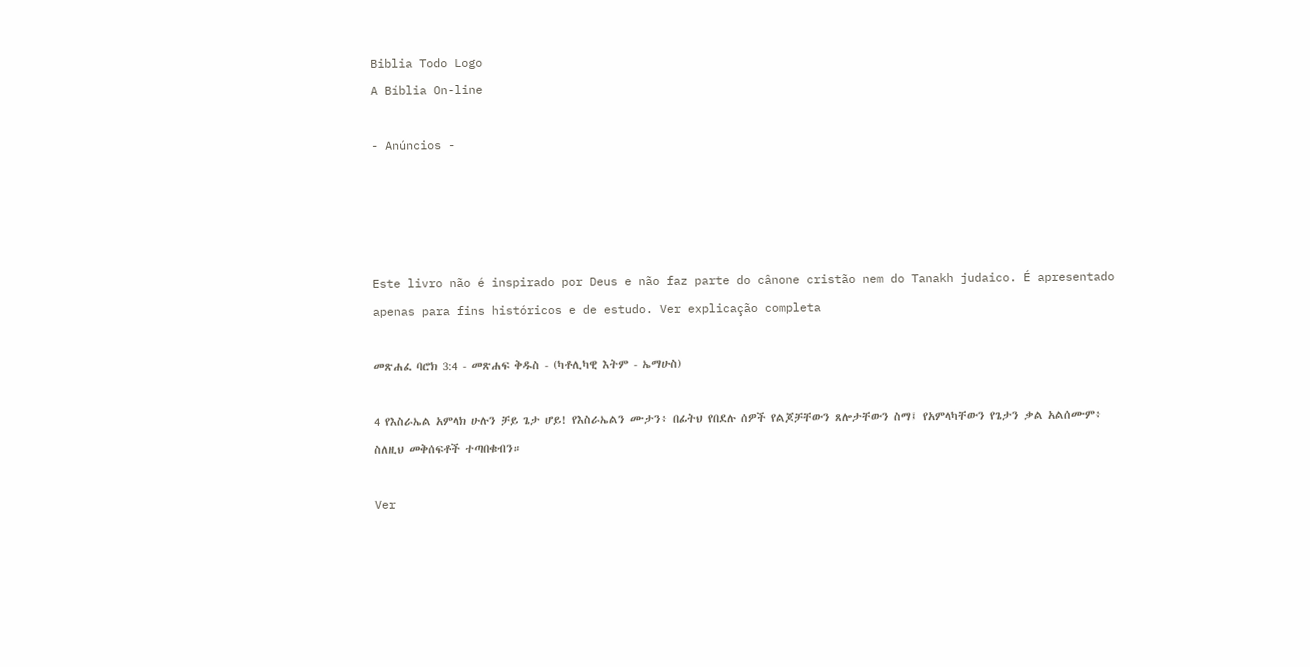Biblia Todo Logo
A Bíblia On-line

- Anúncios -




Este livro não é inspirado por Deus e não faz parte do cânone cristão nem do Tanakh judaico. É apresentado apenas para fins históricos e de estudo. Ver explicação completa

መጽሐፈ ባሮክ 3:4 - መጽሐፍ ቅዱስ - (ካቶሊካዊ እትም - ኤማሁስ)

4 የእስራኤል አምላክ ሁሉን ቻይ ጌታ ሆይ! የእስራኤልን ሙታን፥ በፊትህ የበደሉ ሰዎች የልጆቻቸውን ጸሎታቸውን ስማ፤ የአምላካቸውን የጌታን ቃል አልሰሙም፥ ስለዚህ መቅሰፍቶች ተጣበቁብን።

Ver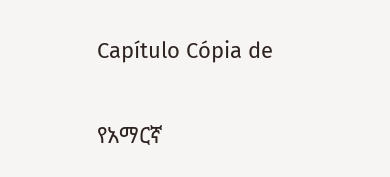Capítulo Cópia de

የአማርኛ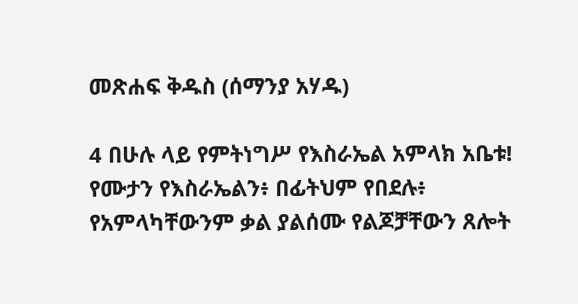መጽሐፍ ቅዱስ (ሰማንያ አሃዱ)

4 በሁሉ ላይ የምትነግሥ የእስራኤል አምላክ አቤቱ! የሙታን የእስራኤልን፥ በፊትህም የበደሉ፥ የአምላካቸውንም ቃል ያልሰሙ የልጆቻቸውን ጸሎት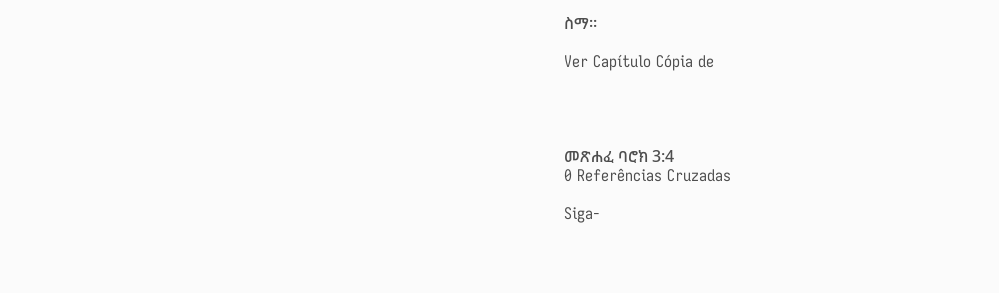ስማ።

Ver Capítulo Cópia de




መጽሐፈ ባሮክ 3:4
0 Referências Cruzadas

Siga-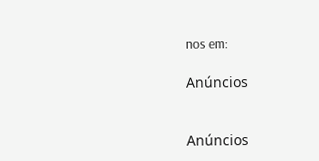nos em:

Anúncios


Anúncios